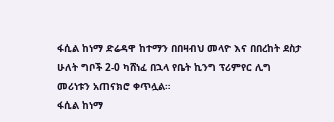ፋሲል ከነማ ድሬዳዋ ከተማን በበዛብህ መላዮ እና በበረከት ደስታ ሁለት ግቦች 2-0 ካሸነፈ በኋላ የቤት ኪንግ ፕሪምየር ሊግ መሪነቱን አጠናክሮ ቀጥሏል።
ፋሲል ከነማ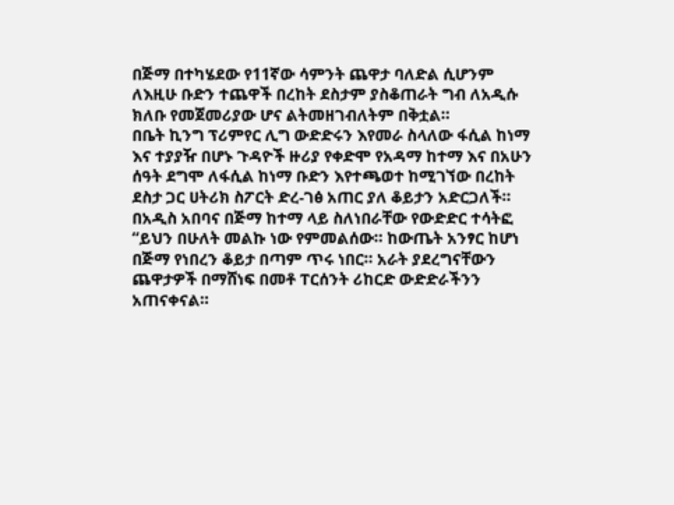በጅማ በተካሄደው የ11ኛው ሳምንት ጨዋታ ባለድል ሲሆንም ለእዚሁ ቡድን ተጨዋች በረከት ደስታም ያስቆጠራት ግብ ለአዲሱ ክለቡ የመጀመሪያው ሆና ልትመዘገብለትም በቅቷል።
በቤት ኪንግ ፕሪምየር ሊግ ውድድሩን እየመራ ስላለው ፋሲል ከነማ እና ተያያዥ በሆኑ ጉዳዮች ዙሪያ የቀድሞ የአዳማ ከተማ እና በአሁን ሰዓት ደግሞ ለፋሲል ከነማ ቡድን እየተጫወተ ከሚገኘው በረከት ደስታ ጋር ሀትሪክ ስፖርት ድረ-ገፅ አጠር ያለ ቆይታን አድርጋለች።
በአዲስ አበባና በጅማ ከተማ ላይ ስለነበራቸው የውድድር ተሳትፎ
“ይህን በሁለት መልኩ ነው የምመልሰው። ከውጤት አንፃር ከሆነ በጅማ የነበረን ቆይታ በጣም ጥሩ ነበር። አራት ያደረግናቸውን ጨዋታዎች በማሸነፍ በመቶ ፐርሰንት ሪከርድ ውድድራችንን አጠናቀናል።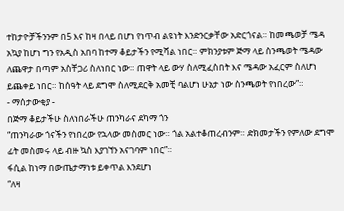ተከታዮቻችንንም በ5 እና ከዛ በላይ በሆነ የነጥብ ልዩነት እንድንርቃቸው አድርጎናል። ከመጫወቻ ሜዳ አኳያ ከሆነ ግን የአዲስ አበባ ከተማ ቆይታችን የሚሻል ነበር። ምክንያቱም ጅማ ላይ ስንጫወት ሜዳው ለጨዋታ በጣም አስቸጋሪ ስለነበር ነው። ጠዋት ላይ ውሃ ስለሚፈስበት እና ሜዳው አፈርም ስለሆነ ይጨቀይ ነበር። ከሰዓት ላይ ደግሞ ስለሚደርቅ አመቺ ባልሆነ ሁኔታ ነው ስንጫወት የነበረው”።
- ማሰታውቂያ -
በጅማ ቆይታችሁ ስለነበራችሁ ጠንካራና ደካማ ጎን
“ጠንካራው ጎናችን የነበረው የኋላው መስመር ነው። ጎል አልተቆጠረብንም። ድክመታችን የምለው ደግሞ ፊት መስመሩ ላይ ብዙ ኳስ እያገኘን አናገባም ነበር”።
ፋሲል ከነማ በውጤታማነቱ ይቀጥል እንደሆነ
“ለዛ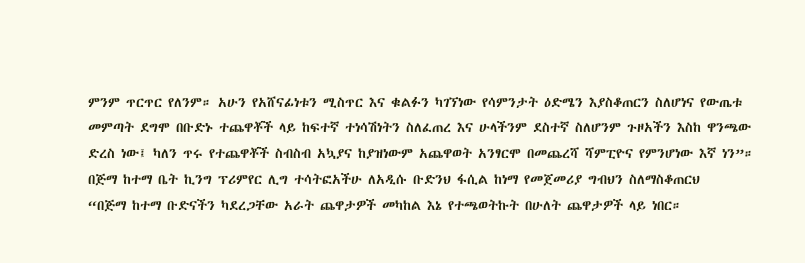ምንም ጥርጥር የለንም። አሁን የአሸናፊነቱን ሚስጥር እና ቁልፉን ካገኘነው የሳምንታት ዕድሜን እያስቆጠርን ስለሆነና የውጤቱ መምጣት ደግሞ በቡድኑ ተጨዋቾች ላይ ከፍተኛ ተነሳሽነትን ስለፈጠረ እና ሁላችንም ደስተኛ ስለሆንም ጉዞአችን እስከ ዋንጫው ድረስ ነው፤ ካለን ጥሩ የተጨዋቾች ስብስብ አኳያና ከያዝነውም አጨዋወት አንፃርሞ በመጨረሻ ሻምፒዮና የምንሆነው እኛ ነን”።
በጅማ ከተማ ቤት ኪንግ ፕሪምየር ሊግ ተሳትፎአችሁ ለአዲሱ ቡድንህ ፋሲል ከነማ የመጀመሪያ ግብህን ስለማስቆጠርህ
“በጅማ ከተማ ቡድናችን ካደረጋቸው አራት ጨዋታዎች መካከል እኔ የተጫወትኩት በሁለት ጨዋታዎች ላይ ነበር።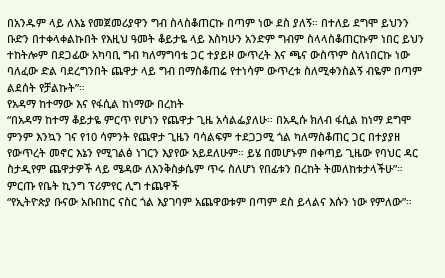በአንዱም ላይ ለእኔ የመጀመሪያዋን ግብ ስላስቆጠርኩ በጣም ነው ደስ ያለኝ። በተለይ ደግሞ ይህንን ቡድን በተቀላቀልኩበት የእዚህ ዓመት ቆይታዬ ላይ እስካሁን አንድም ግብም ስላላስቆጠርኩም ነበር ይህን ተከትሎም በደጋፊው አካባቢ ግብ ካለማግባቴ ጋር ተያይዞ ውጥረት እና ጫና ውስጥም ስለነበርኩ ነው ባለፈው ድል ባደረግንበት ጨዋታ ላይ ግብ በማስቆጠሬ የተነሳም ውጥረቱ ስለሚቀንስልኝ ብዬም በጣም ልደሰት የቻልኩት”።
የአዳማ ከተማው እና የፋሲል ከነማው በረከት
“በአዳማ ከተማ ቆይታዬ ምርጥ የሆነን የጨዋታ ጊዜ አሳልፌያለሁ። በአዲሱ ክለብ ፋሲል ከነማ ደግሞ ምንም እንኳን ገና የ10 ሳምንት የጨዋታ ጊዜን ባሳልፍም ተደጋጋሚ ጎል ካለማስቆጠር ጋር በተያያዘ የውጥረት መኖር እኔን የሚገልፅ ነገርን እያየው አይደለሁም። ይሄ በመሆኑም በቀጣይ ጊዜው የባህር ዳር ስታዲየም ጨዋታዎች ላይ ሜዳው ለእንቅስቃሴም ጥሩ ስለሆነ የበፊቱን በረከት ትመለከቱታላችሁ”።
ምርጡ የቤት ኪንግ ፕሪምየር ሊግ ተጨዋች
“የኢትዮጵያ ቡናው አቡበከር ናስር ጎል እያገባም አጨዋወቱም በጣም ደስ ይላልና እሱን ነው የምለው”።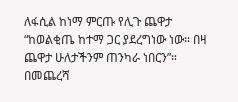ለፋሲል ከነማ ምርጡ የሊጉ ጨዋታ
“ከወልቂጤ ከተማ ጋር ያደረግነው ነው። በዛ ጨዋታ ሁለታችንም ጠንካራ ነበርን”።
በመጨረሻ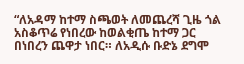“ለአዳማ ከተማ ስጫወት ለመጨረሻ ጊዜ ጎል አስቆጥሬ የነበረው ከወልቂጤ ከተማ ጋር በነበረን ጨዋታ ነበር። ለአዲሱ ቡድኔ ደግሞ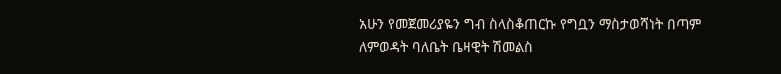አሁን የመጀመሪያዬን ግብ ስላስቆጠርኩ የግቧን ማስታወሻነት በጣም ለምወዳት ባለቤት ቤዛዊት ሽመልስ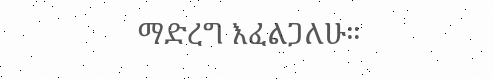ማድረግ እፈልጋለሁ።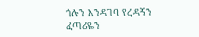ጎሉን እንዳገባ የረዳኝን ፈጣሪዬን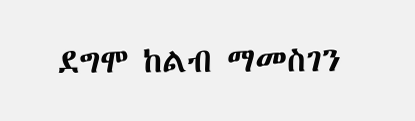ደግሞ ከልብ ማመስገን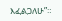እፈልጋለሁ”።